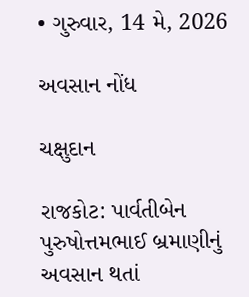• ગુરુવાર, 14 મે, 2026

અવસાન નોંધ

ચક્ષુદાન

રાજકોટ: પાર્વતીબેન પુરુષોત્તમભાઈ બ્રમાણીનું અવસાન થતાં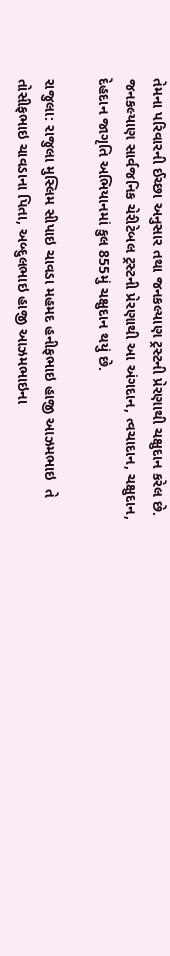તેમના પરિવારની ઈચ્છા અનુસાર તથા જનકલ્યાણ ટ્રસ્ટની પ્રેરણાથી ચક્ષુદાન કરેલ છે. જનકલ્યાણ સાર્વજનિક ચેરીટેબલ ટ્રસ્ટની પ્રેરણાથી આ અંગદાન, ત્વચાદાન, ચક્ષુદાન, દેહદાન જાગૃતિ અભિયાનમાં કુલ 855મું ચક્ષુદાન થયું છે.

રાજુલા: રાજુલા મુસ્લિમ સીપાઇ ચાવડા મહમદ હનીફભાઇ હાજી આઝમભાઇ  તે તોસીફભાઇ ચાવડાના પિતા, અબ્દુલભાઇ હાજી આઝમભાઇના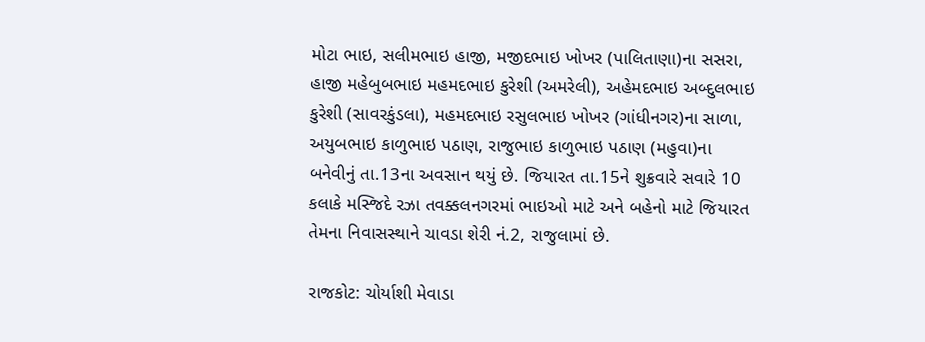મોટા ભાઇ, સલીમભાઇ હાજી, મજીદભાઇ ખોખર (પાલિતાણા)ના સસરા, હાજી મહેબુબભાઇ મહમદભાઇ કુરેશી (અમરેલી), અહેમદભાઇ અબ્દુલભાઇ કુરેશી (સાવરકુંડલા), મહમદભાઇ રસુલભાઇ ખોખર (ગાંધીનગર)ના સાળા, અયુબભાઇ કાળુભાઇ પઠાણ, રાજુભાઇ કાળુભાઇ પઠાણ (મહુવા)ના બનેવીનું તા.13ના અવસાન થયું છે. જિયારત તા.15ને શુક્રવારે સવારે 10 કલાકે મસ્જિદે રઝા તવક્કલનગરમાં ભાઇઓ માટે અને બહેનો માટે જિયારત તેમના નિવાસસ્થાને ચાવડા શેરી નં.2, રાજુલામાં છે.

રાજકોટ: ચોર્યાશી મેવાડા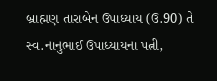બ્રાહ્મણ તારાબેન ઉપાધ્યાય (ઉ.90) તે સ્વ.નાનુભાઈ ઉપાધ્યાયના પત્ની,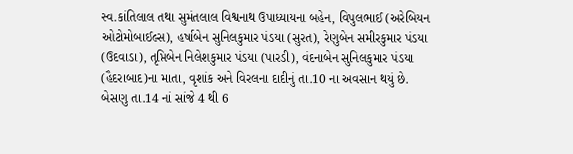સ્વ.કાંતિલાલ તથા સુમંતલાલ વિશ્વનાથ ઉપાધ્યાયના બહેન, વિપુલભાઈ (અરેબિયન ઓટોમોબાઈલ્સ), હર્ષાબેન સુનિલકુમાર પંડયા (સુરત), રેણુબેન સમીરકુમાર પંડયા (ઉદવાડા), તૃપ્તિબેન નિલેશકુમાર પંડયા (પારડી), વંદનાબેન સુનિલકુમાર પંડયા (હૈદરાબાદ)ના માતા, વૃશાંક અને વિરલના દાદીનું તા.10 ના અવસાન થયું છે. બેસણુ તા.14 નાં સાંજે 4 થી 6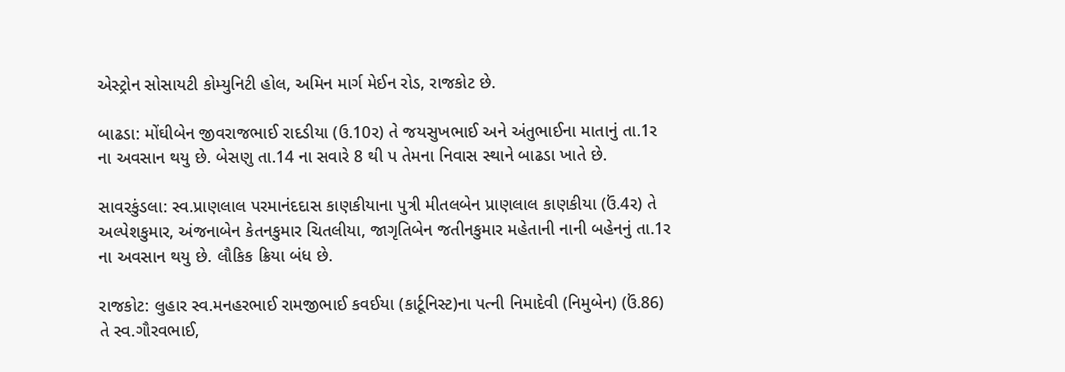એસ્ટ્રોન સોસાયટી કોમ્યુનિટી હોલ, અમિન માર્ગ મેઈન રોડ, રાજકોટ છે.

બાઢડા: મોંઘીબેન જીવરાજભાઈ રાદડીયા (ઉ.10ર) તે જયસુખભાઈ અને અંતુભાઈના માતાનું તા.1ર ના અવસાન થયુ છે. બેસણુ તા.14 ના સવારે 8 થી પ તેમના નિવાસ સ્થાને બાઢડા ખાતે છે.

સાવરકુંડલા: સ્વ.પ્રાણલાલ પરમાનંદદાસ કાણકીયાના પુત્રી મીતલબેન પ્રાણલાલ કાણકીયા (ઉં.4ર) તે અલ્પેશકુમાર, અંજનાબેન કેતનકુમાર ચિતલીયા, જાગૃતિબેન જતીનકુમાર મહેતાની નાની બહેનનું તા.1ર ના અવસાન થયુ છે. લૌકિક ક્રિયા બંધ છે.

રાજકોટ: લુહાર સ્વ.મનહરભાઈ રામજીભાઈ કવઈયા (કાર્ટૂનિસ્ટ)ના પત્ની નિમાદેવી (નિમુબેન) (ઉં.86) તે સ્વ.ગૌરવભાઈ,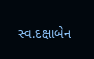સ્વ.દક્ષાબેન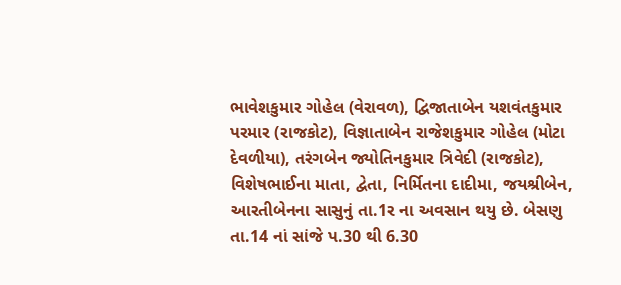ભાવેશકુમાર ગોહેલ (વેરાવળ), દ્વિજાતાબેન યશવંતકુમાર પરમાર (રાજકોટ), વિજ્ઞાતાબેન રાજેશકુમાર ગોહેલ (મોટા દેવળીયા), તરંગબેન જ્યોતિનકુમાર ત્રિવેદી (રાજકોટ), વિશેષભાઈના માતા, દ્વેતા, નિર્મિતના દાદીમા, જયશ્રીબેન, આરતીબેનના સાસુનું તા.1ર ના અવસાન થયુ છે. બેસણુ તા.14 નાં સાંજે પ.30 થી 6.30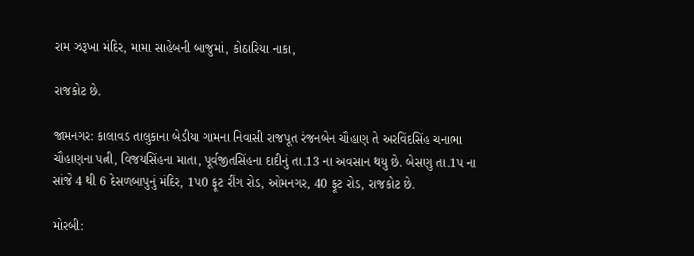રામ ઝરૂખા મંદિર, મામા સાહેબની બાજુમાં, કોઠારિયા નાકા,

રાજકોટ છે.

જામનગર: કાલાવડ તાલુકાના બેડીયા ગામના નિવાસી રાજપૂત રંજનબેન ચૌહાણ તે અરવિંદસિંહ ચનાભા ચૌહાણના પત્ની, વિજયસિંહના માતા, પૂર્વજીતસિંહના દાદીનું તા.13 ના અવસાન થયુ છે. બેસણુ તા.1પ ના સાંજે 4 થી 6 દેસળબાપુનું મંદિર, 1પ0 ફૂટ રીંગ રોડ, ઓમનગર, 40 ફૂટ રોડ, રાજકોટ છે.

મોરબી: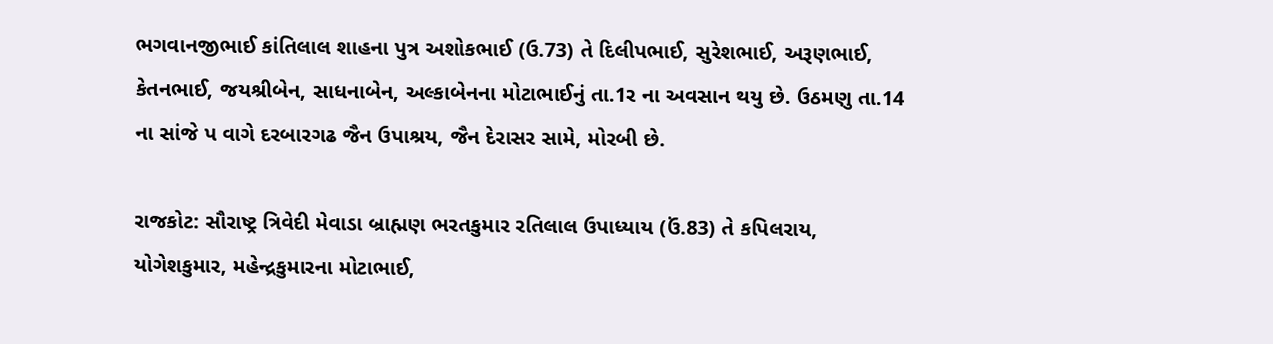ભગવાનજીભાઈ કાંતિલાલ શાહના પુત્ર અશોકભાઈ (ઉ.73) તે દિલીપભાઈ, સુરેશભાઈ, અરૂણભાઈ, કેતનભાઈ, જયશ્રીબેન, સાધનાબેન, અલ્કાબેનના મોટાભાઈનું તા.1ર ના અવસાન થયુ છે. ઉઠમણુ તા.14 ના સાંજે પ વાગે દરબારગઢ જૈન ઉપાશ્રય, જૈન દેરાસર સામે, મોરબી છે.

રાજકોટ: સૌરાષ્ટ્ર ત્રિવેદી મેવાડા બ્રાહ્મણ ભરતકુમાર રતિલાલ ઉપાધ્યાય (ઉં.83) તે કપિલરાય, યોગેશકુમાર, મહેન્દ્રકુમારના મોટાભાઈ,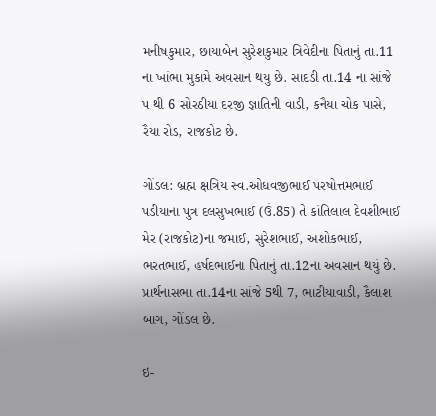મનીષકુમાર, છાયાબેન સુરેશકુમાર ત્રિવેદીના પિતાનું તા.11 ના ખાંભા મુકામે અવસાન થયુ છે. સાદડી તા.14 ના સાંજે પ થી 6 સોરઠીયા દરજી જ્ઞાતિની વાડી, કનૈયા ચોક પાસે, રૈયા રોડ, રાજકોટ છે.

ગોંડલ: બ્રહ્મ ક્ષત્રિય સ્વ.ઓધવજીભાઈ પરષોત્તમભાઈ પડીયાના પુત્ર દલસુખભાઈ (ઉં.85) તે કાંતિલાલ દેવશીભાઈ મેર (રાજકોટ)ના જમાઈ, સુરેશભાઈ, અશોકભાઈ, ભરતભાઈ, હર્ષદભાઈના પિતાનું તા.12ના અવસાન થયું છે. પ્રાર્થનાસભા તા.14ના સાંજે 5થી 7, ભાટીયાવાડી, કૈલાશ બાગ, ગોંડલ છે.

ઇ-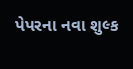પેપરના નવા શુલ્ક